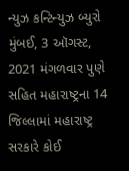ન્યુઝ કન્ટિન્યુઝ બ્યુરો મુંબઈ, 3 ઑગસ્ટ, 2021 મંગળવાર પુણે સહિત મહારાષ્ટ્રના 14 જિલ્લામાં મહારાષ્ટ્ર સરકારે કોઈ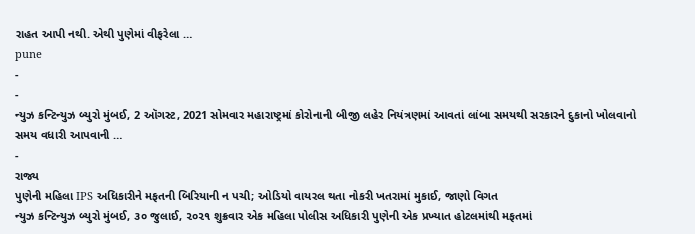રાહત આપી નથી. એથી પુણેમાં વીફરેલા …
pune
-
-
ન્યુઝ કન્ટિન્યુઝ બ્યુરો મુંબઈ, 2 ઑગસ્ટ, 2021 સોમવાર મહારાષ્ટ્રમાં કોરોનાની બીજી લહેર નિયંત્રણમાં આવતાં લાંબા સમયથી સરકારને દુકાનો ખોલવાનો સમય વધારી આપવાની …
-
રાજ્ય
પુણેની મહિલા IPS અધિકારીને મફતની બિરિયાની ન પચી; ઓડિયો વાયરલ થતા નોકરી ખતરામાં મુકાઈ, જાણો વિગત
ન્યુઝ કન્ટિન્યુઝ બ્યુરો મુંબઈ, ૩૦ જુલાઈ, ૨૦૨૧ શુક્રવાર એક મહિલા પોલીસ અધિકારી પુણેની એક પ્રખ્યાત હોટલમાંથી મફતમાં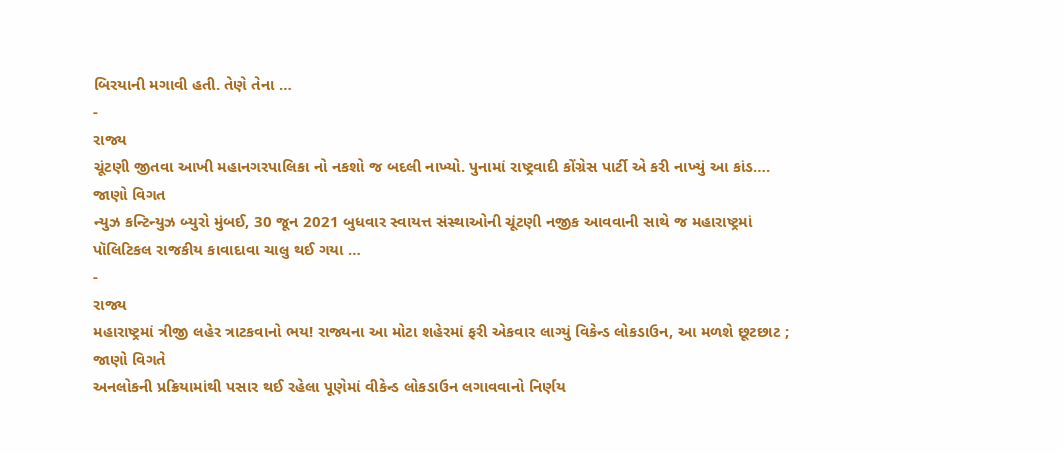બિરયાની મગાવી હતી. તેણે તેના …
-
રાજ્ય
ચૂંટણી જીતવા આખી મહાનગરપાલિકા નો નકશો જ બદલી નાખ્યો. પુનામાં રાષ્ટ્રવાદી કોંગ્રેસ પાર્ટી એ કરી નાખ્યું આ કાંડ…. જાણો વિગત
ન્યુઝ કન્ટિન્યુઝ બ્યુરો મુંબઈ, 30 જૂન 2021 બુધવાર સ્વાયત્ત સંસ્થાઓની ચૂંટણી નજીક આવવાની સાથે જ મહારાષ્ટ્રમાં પૉલિટિકલ રાજકીય કાવાદાવા ચાલુ થઈ ગયા …
-
રાજ્ય
મહારાષ્ટ્રમાં ત્રીજી લહેર ત્રાટકવાનો ભય! રાજ્યના આ મોટા શહેરમાં ફરી એકવાર લાગ્યું વિકેન્ડ લોકડાઉન, આ મળશે છૂટછાટ ; જાણો વિગતે
અનલોકની પ્રક્રિયામાંથી પસાર થઈ રહેલા પૂણેમાં વીકેન્ડ લોકડાઉન લગાવવાનો નિર્ણય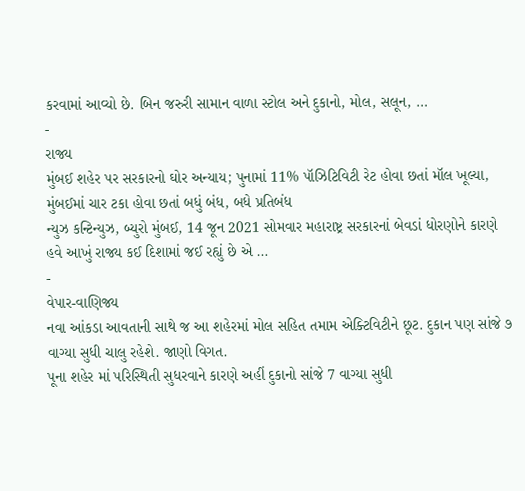કરવામાં આવ્યો છે. બિન જરુરી સામાન વાળા સ્ટોલ અને દુકાનો, મોલ, સલૂન, …
-
રાજ્ય
મુંબઈ શહેર પર સરકારનો ઘોર અન્યાય; પુનામાં 11% પૉઝિટિવિટી રેટ હોવા છતાં મૉલ ખૂલ્યા, મુંબઈમાં ચાર ટકા હોવા છતાં બધું બંધ, બધે પ્રતિબંધ
ન્યુઝ કન્ટિન્યુઝ, બ્યુરો મુંબઈ, 14 જૂન 2021 સોમવાર મહારાષ્ટ્ર સરકારનાં બેવડાં ધોરણોને કારણે હવે આખું રાજ્ય કઈ દિશામાં જઈ રહ્યું છે એ …
-
વેપાર-વાણિજ્ય
નવા આંકડા આવતાની સાથે જ આ શહેરમાં મોલ સહિત તમામ એક્ટિવિટીને છૂટ. દુકાન પણ સાંજે ૭ વાગ્યા સુધી ચાલુ રહેશે. જાણો વિગત.
પૂના શહેર માં પરિસ્થિતી સુધરવાને કારણે અહીં દુકાનો સાંજે 7 વાગ્યા સુધી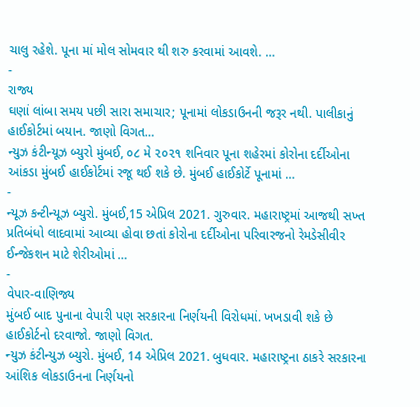ચાલુ રહેશે. પૂના માં મોલ સોમવાર થી શરુ કરવામાં આવશે. …
-
રાજ્ય
ઘણાં લાંબા સમય પછી સારા સમાચાર; પૂનામાં લોકડાઉનની જરૂર નથી. પાલીકાનું હાઈકોર્ટમાં બયાન. જાણો વિગત…
ન્યુઝ કંટીન્યૂઝ બ્યુરો મુંબઈ, ૦૮ મે ૨૦૨૧ શનિવાર પૂના શહેરમાં કોરોના દર્દીઓના આંકડા મુંબઈ હાઈકોર્ટમાં રજૂ થઈ શકે છે. મુંબઈ હાઈકોર્ટે પૂનામાં …
-
ન્યૂઝ કન્ટીન્યૂઝ બ્યુરો. મુંબઈ,15 એપ્રિલ 2021. ગુરુવાર. મહારાષ્ટ્રમાં આજથી સખ્ત પ્રતિબંધો લાદવામાં આવ્યા હોવા છતાં કોરોના દર્દીઓના પરિવારજનો રેમડેસીવીર ઈન્જેકશન માટે શેરીઓમાં …
-
વેપાર-વાણિજ્ય
મુંબઈ બાદ પુનાના વેપારી પણ સરકારના નિર્ણયની વિરોધમાં. ખખડાવી શકે છે હાઈકોર્ટનો દરવાજો. જાણો વિગત.
ન્યુઝ કંટીન્યુઝ બ્યુરો. મુંબઈ, 14 એપ્રિલ 2021. બુધવાર. મહારાષ્ટ્રના ઠાકરે સરકારના આંશિક લોકડાઉનના નિર્ણયનો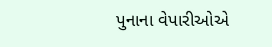પુનાના વેપારીઓએ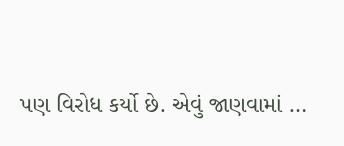પણ વિરોધ કર્યો છે. એવું જાણવામાં …